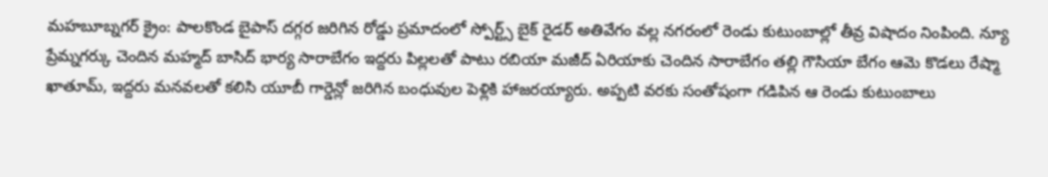మహబూబ్నగర్ క్రైం: పాలకొండ బైపాస్ దగ్గర జరిగిన రోడ్డు ప్రమాదంలో స్పోర్ట్స్ బైక్ రైడర్ అతివేగం వల్ల నగరంలో రెండు కుటుంబాల్లో తీవ్ర విషాదం నింపింది. న్యూ ప్రేమ్నగర్కు చెందిన మహ్మద్ బాసిద్ భార్య సారాబేగం ఇద్దరు పిల్లలతో పాటు రబియా మజీద్ ఏరియాకు చెందిన సారాబేగం తల్లి గౌసియా బేగం ఆమె కొడలు రేష్మా ఖాతూమ్, ఇద్దరు మనవలతో కలిసి యూబీ గార్డెన్లో జరిగిన బంధువుల పెళ్లికి హాజరయ్యారు. అప్పటి వరకు సంతోషంగా గడిపిన ఆ రెండు కుటుంబాలు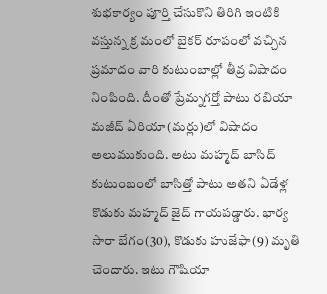శుభకార్యం పూర్తి చేసుకొని తిరిగి ఇంటికి వస్తున్న క్ర మంలో బైకర్ రూపంలో వచ్చిన ప్రమాదం వారి కుటుంబాల్లో తీవ్ర విషాదం నింపింది. దీంతో ప్రేమ్నగర్తో పాటు రబియా మజీద్ ఏరియా(మర్లు)లో విషాదం అలుముకుంది. అటు మహ్మద్ బాసిద్ కుటుంబంలో బాసిత్తో పాటు అతని ఏడేళ్ల కొడుకు మహ్మద్ జైద్ గాయపడ్డారు. భార్య సారా బేగం(30), కొడుకు హుజేఫా(9) మృతి చెందారు. ఇటు గౌషియా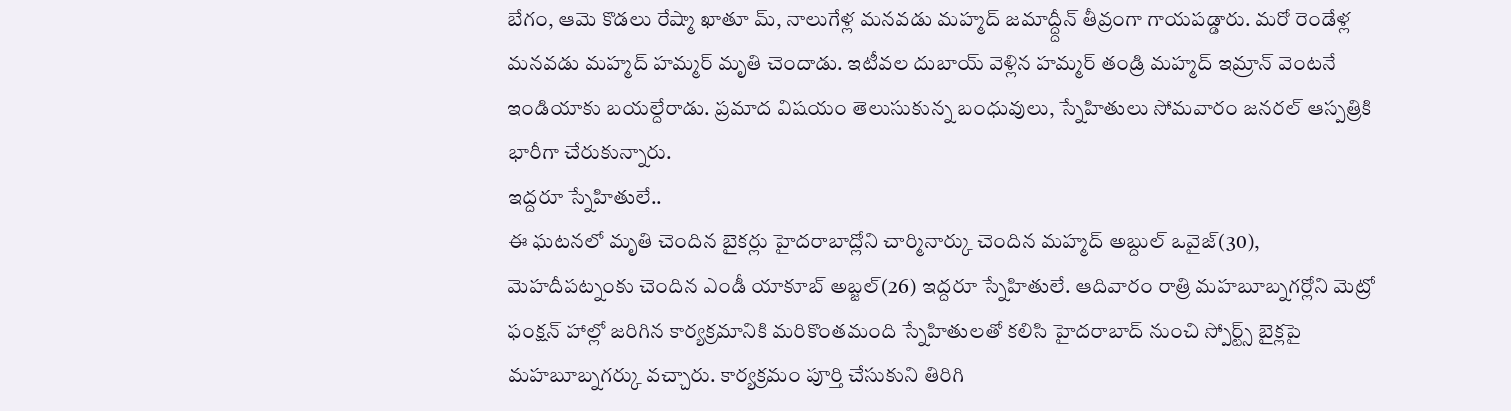బేగం, ఆమె కొడలు రేష్మా ఖాతూ మ్, నాలుగేళ్ల మనవడు మహ్మద్ జమాద్ద్దీన్ తీవ్రంగా గాయపడ్డారు. మరో రెండేళ్ల మనవడు మహ్మద్ హమ్మర్ మృతి చెందాడు. ఇటీవల దుబాయ్ వెళ్లిన హమ్మర్ తండ్రి మహ్మద్ ఇమ్రాన్ వెంటనే ఇండియాకు బయల్దేరాడు. ప్రమాద విషయం తెలుసుకున్న బంధువులు, స్నేహితులు సోమవారం జనరల్ ఆస్పత్రికి భారీగా చేరుకున్నారు.
ఇద్దరూ స్నేహితులే..
ఈ ఘటనలో మృతి చెందిన బైకర్లు హైదరాబాద్లోని చార్మినార్కు చెందిన మహ్మద్ అబ్దుల్ ఒవైజ్(30), మెహదీపట్నంకు చెందిన ఎండీ యాకూబ్ అబ్జల్(26) ఇద్దరూ స్నేహితులే. ఆదివారం రాత్రి మహబూబ్నగర్లోని మెట్రో ఫంక్షన్ హాల్లో జరిగిన కార్యక్రమానికి మరికొంతమంది స్నేహితులతో కలిసి హైదరాబాద్ నుంచి స్పోర్ట్స్ బైక్లపై మహబూబ్నగర్కు వచ్చారు. కార్యక్రమం పూర్తి చేసుకుని తిరిగి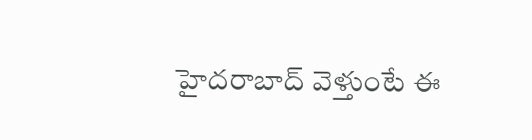హైదరాబాద్ వెళ్తుంటే ఈ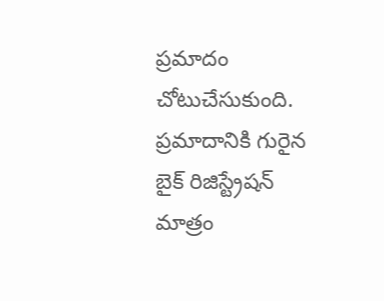ప్రమాదం చోటుచేసుకుంది. ప్రమాదానికి గురైన బైక్ రిజిస్ట్రేషన్ మాత్రం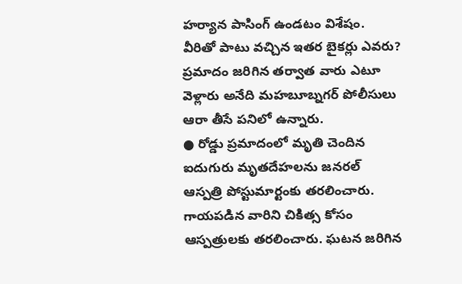హర్యాన పాసింగ్ ఉండటం విశేషం. వీరితో పాటు వచ్చిన ఇతర బైకర్లు ఎవరు? ప్రమాదం జరిగిన తర్వాత వారు ఎటూ వెళ్లారు అనేది మహబూబ్నగర్ పోలీసులు ఆరా తీసే పనిలో ఉన్నారు.
● రోడ్డు ప్రమాదంలో మృతి చెందిన ఐదుగురు మృతదేహలను జనరల్ ఆస్పత్రి పోస్టుమార్టంకు తరలించారు. గాయపడిన వారిని చికిత్స కోసం ఆస్పత్రులకు తరలించారు. ఘటన జరిగిన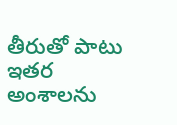తీరుతో పాటు ఇతర అంశాలను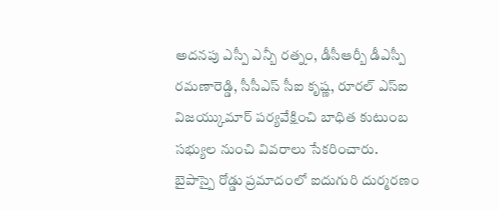అదనపు ఎస్పీ ఎన్బీ రత్నం, డీసీఆర్బీ డీఎస్పీ రమణారెడ్డి, సీసీఎస్ సీఐ కృష్ణ, రూరల్ ఎస్ఐ విజయ్కుమార్ పర్యవేక్షించి బాధిత కుటుంబ సభ్యుల నుంచి వివరాలు సేకరించారు.
బైపాస్పై రోడ్డు ప్రమాదంలో ఐదుగురి దుర్మరణం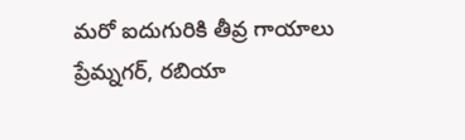మరో ఐదుగురికి తీవ్ర గాయాలు
ప్రేమ్నగర్, రబియా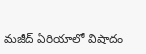మజీద్ ఏరియాలో విషాదం